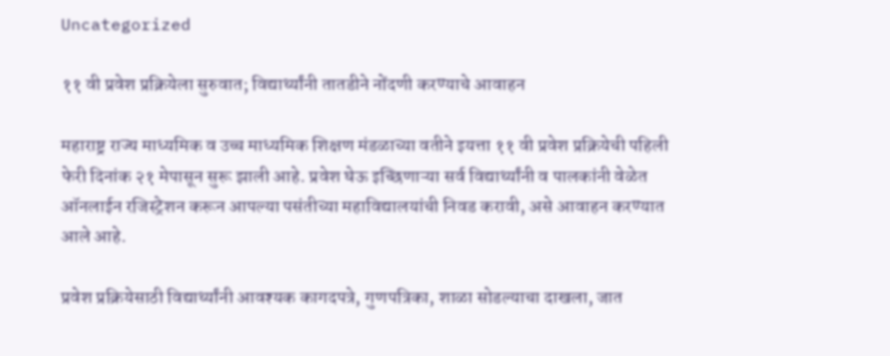Uncategorized

११ वी प्रवेश प्रक्रियेला सुरुवात; विद्यार्थ्यांनी तातडीने नोंदणी करण्याचे आवाहन

महाराष्ट्र राज्य माध्यमिक व उच्च माध्यमिक शिक्षण मंडळाच्या वतीने इयत्ता ११ वी प्रवेश प्रक्रियेची पहिली फेरी दिनांक २१ मेपासून सुरू झाली आहे. प्रवेश घेऊ इच्छिणाऱ्या सर्व विद्यार्थ्यांनी व पालकांनी वेळेत ऑनलाईन रजिस्ट्रेशन करून आपल्या पसंतीच्या महाविद्यालयांची निवड करावी, असे आवाहन करण्यात आले आहे.

प्रवेश प्रक्रियेसाठी विद्यार्थ्यांनी आवश्यक कागदपत्रे, गुणपत्रिका, शाळा सोडल्याचा दाखला, जात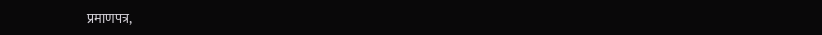प्रमाणपत्र,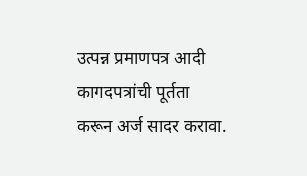उत्पन्न प्रमाणपत्र आदी कागदपत्रांची पूर्तता करून अर्ज सादर करावा.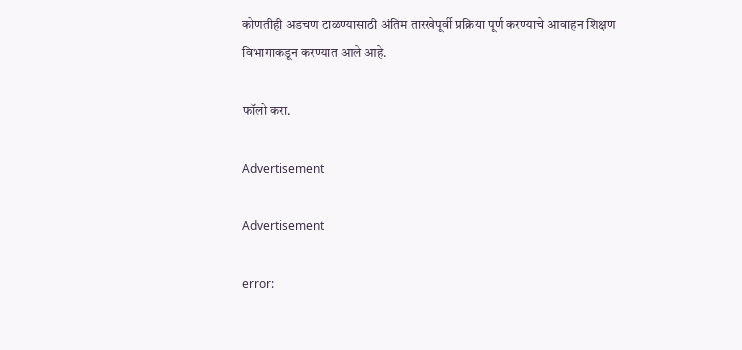कोणतीही अडचण टाळण्यासाठी अंतिम तारखेपूर्वी प्रक्रिया पूर्ण करण्याचे आवाहन शिक्षण विभागाकडून करण्यात आले आहे.

फॉलो करा.

Advertisement

Advertisement

error: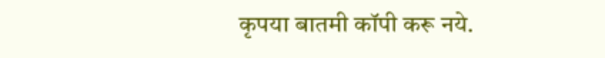कृपया बातमी कॉपी करू नये.